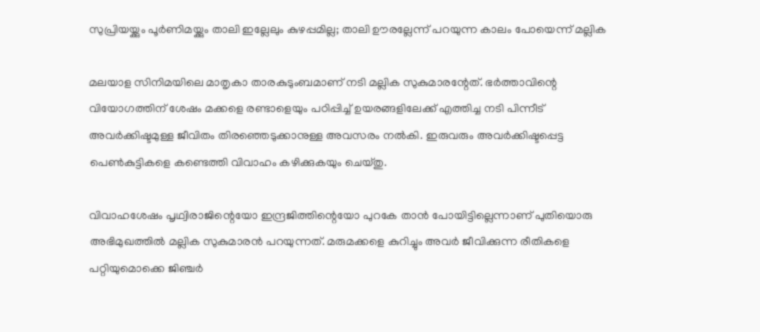സുപ്രിയയ്ക്കും പൂര്‍ണിമയ്ക്കും താലി ഇല്ലേലും കുഴപ്പമില്ല; താലി ഊരല്ലേന്ന് പറയുന്ന കാലം പോയെന്ന് മല്ലിക

മലയാള സിനിമയിലെ മാതൃകാ താരകുടുംബമാണ് നടി മല്ലിക സുകുമാരന്റേത്. ഭര്‍ത്താവിന്റെ വിയോഗത്തിന് ശേഷം മക്കളെ രണ്ടാളെയും പഠിപ്പിച്ച് ഉയരങ്ങളിലേക്ക് എത്തിച്ച നടി പിന്നീട് അവര്‍ക്കിഷ്ടമുള്ള ജീവിതം തിരഞ്ഞെടുക്കാനുള്ള അവസരം നല്‍കി. ഇരുവരും അവര്‍ക്കിഷ്ടപ്പെട്ട പെണ്‍കുട്ടികളെ കണ്ടെത്തി വിവാഹം കഴിക്കുകയും ചെയ്തു.

വിവാഹശേഷം പൃഥ്വിരാജിന്റെയോ ഇന്ദ്രജിത്തിന്റെയോ പുറകേ താന്‍ പോയിട്ടില്ലെന്നാണ് പുതിയൊരു അഭിമുഖത്തില്‍ മല്ലിക സുകുമാരന്‍ പറയുന്നത്. മരുമക്കളെ കുറിച്ചും അവര്‍ ജീവിക്കുന്ന രീതികളെ പറ്റിയുമൊക്കെ ജിഞ്ചര്‍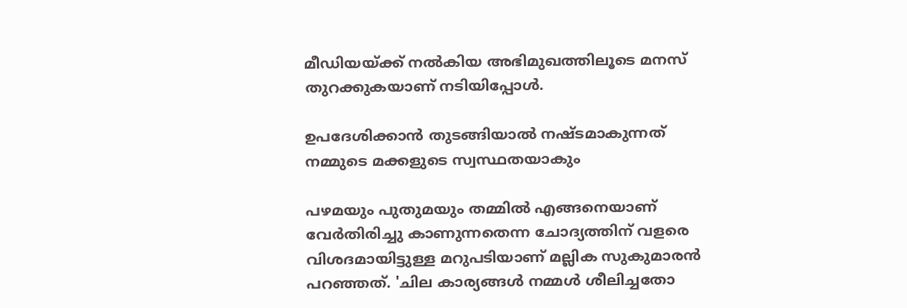മീഡിയയ്ക്ക് നല്‍കിയ അഭിമുഖത്തിലൂടെ മനസ് തുറക്കുകയാണ് നടിയിപ്പോള്‍.

ഉപദേശിക്കാന്‍ തുടങ്ങിയാല്‍ നഷ്ടമാകുന്നത് നമ്മുടെ മക്കളുടെ സ്വസ്ഥതയാകും

പഴമയും പുതുമയും തമ്മില്‍ എങ്ങനെയാണ് വേര്‍തിരിച്ചു കാണുന്നതെന്ന ചോദ്യത്തിന് വളരെ വിശദമായിട്ടുള്ള മറുപടിയാണ് മല്ലിക സുകുമാരന്‍ പറഞ്ഞത്. 'ചില കാര്യങ്ങള്‍ നമ്മള്‍ ശീലിച്ചതോ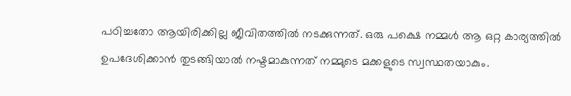പഠിച്ചതോ ആയിരിക്കില്ല ജീവിതത്തില്‍ നടക്കുന്നത്. ഒരു പക്ഷെ നമ്മള്‍ ആ ഒറ്റ കാര്യത്തില്‍ ഉപദേശിക്കാന്‍ തുടങ്ങിയാല്‍ നഷ്ടമാകുന്നത് നമ്മുടെ മക്കളുടെ സ്വസ്ഥതയാകും.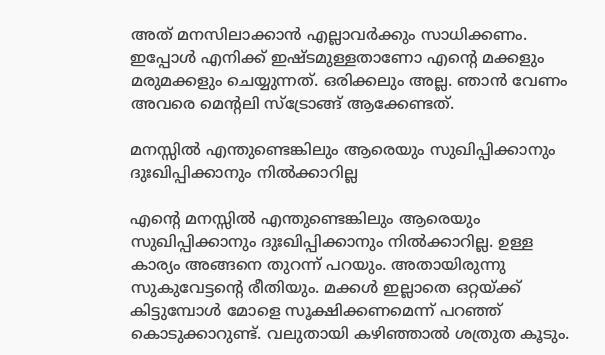അത് മനസിലാക്കാന്‍ എല്ലാവര്‍ക്കും സാധിക്കണം. ഇപ്പോള്‍ എനിക്ക് ഇഷ്ടമുള്ളതാണോ എന്റെ മക്കളും മരുമക്കളും ചെയ്യുന്നത്. ഒരിക്കലും അല്ല. ഞാന്‍ വേണം അവരെ മെന്റലി സ്‌ട്രോങ്ങ് ആക്കേണ്ടത്.

മനസ്സില്‍ എന്തുണ്ടെങ്കിലും ആരെയും സുഖിപ്പിക്കാനും ദുഃഖിപ്പിക്കാനും നില്‍ക്കാറില്ല

എന്റെ മനസ്സില്‍ എന്തുണ്ടെങ്കിലും ആരെയും സുഖിപ്പിക്കാനും ദുഃഖിപ്പിക്കാനും നില്‍ക്കാറില്ല. ഉള്ള കാര്യം അങ്ങനെ തുറന്ന് പറയും. അതായിരുന്നു സുകുവേട്ടന്റെ രീതിയും. മക്കള്‍ ഇല്ലാതെ ഒറ്റയ്ക്ക് കിട്ടുമ്പോള്‍ മോളെ സൂക്ഷിക്കണമെന്ന് പറഞ്ഞ് കൊടുക്കാറുണ്ട്. വലുതായി കഴിഞ്ഞാല്‍ ശത്രുത കൂടും.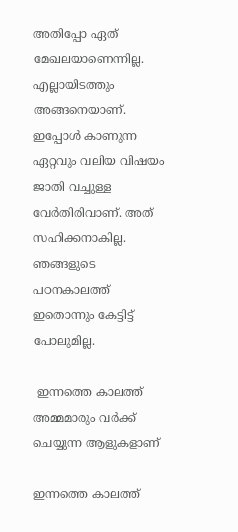അതിപ്പോ ഏത് മേഖലയാണെന്നില്ല. എല്ലായിടത്തും അങ്ങനെയാണ്. ഇപ്പോള്‍ കാണുന്ന ഏറ്റവും വലിയ വിഷയം ജാതി വച്ചുള്ള വേര്‍തിരിവാണ്. അത് സഹിക്കനാകില്ല. ഞങ്ങളുടെ പഠനകാലത്ത് ഇതൊന്നും കേട്ടിട്ട് പോലുമില്ല.

 ഇന്നത്തെ കാലത്ത് അമ്മമാരും വര്‍ക്ക് ചെയ്യുന്ന ആളുകളാണ്

ഇന്നത്തെ കാലത്ത്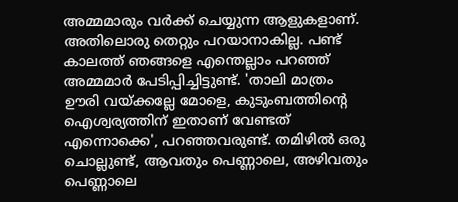അമ്മമാരും വര്‍ക്ക് ചെയ്യുന്ന ആളുകളാണ്. അതിലൊരു തെറ്റും പറയാനാകില്ല. പണ്ട് കാലത്ത് ഞങ്ങളെ എന്തെല്ലാം പറഞ്ഞ് അമ്മമാര്‍ പേടിപ്പിച്ചിട്ടുണ്ട്. 'താലി മാത്രം ഊരി വയ്ക്കല്ലേ മോളെ, കുടുംബത്തിന്റെ ഐശ്വര്യത്തിന് ഇതാണ് വേണ്ടത് എന്നൊക്കെ', പറഞ്ഞവരുണ്ട്. തമിഴില്‍ ഒരു ചൊല്ലുണ്ട്, ആവതും പെണ്ണാലെ, അഴിവതും പെണ്ണാലെ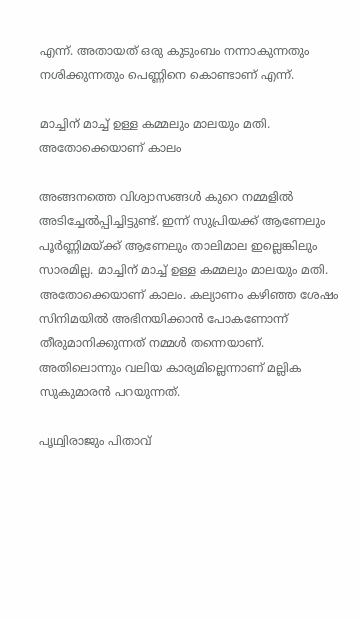എന്ന്. അതായത് ഒരു കുടുംബം നന്നാകുന്നതും നശിക്കുന്നതും പെണ്ണിനെ കൊണ്ടാണ് എന്ന്.

മാച്ചിന് മാച്ച് ഉള്ള കമ്മലും മാലയും മതി. അതോക്കെയാണ് കാലം

അങ്ങനത്തെ വിശ്വാസങ്ങള്‍ കുറെ നമ്മളില്‍ അടിച്ചേല്‍പ്പിച്ചിട്ടുണ്ട്. ഇന്ന് സുപ്രിയക്ക് ആണേലും പൂര്‍ണ്ണിമയ്ക്ക് ആണേലും താലിമാല ഇല്ലെങ്കിലും സാരമില്ല. മാച്ചിന് മാച്ച് ഉള്ള കമ്മലും മാലയും മതി. അതോക്കെയാണ് കാലം. കല്യാണം കഴിഞ്ഞ ശേഷം സിനിമയില്‍ അഭിനയിക്കാന്‍ പോകണോന്ന് തീരുമാനിക്കുന്നത് നമ്മള്‍ തന്നെയാണ്. അതിലൊന്നും വലിയ കാര്യമില്ലെന്നാണ് മല്ലിക സുകുമാരന്‍ പറയുന്നത്.

പൃഥ്വിരാജും പിതാവ്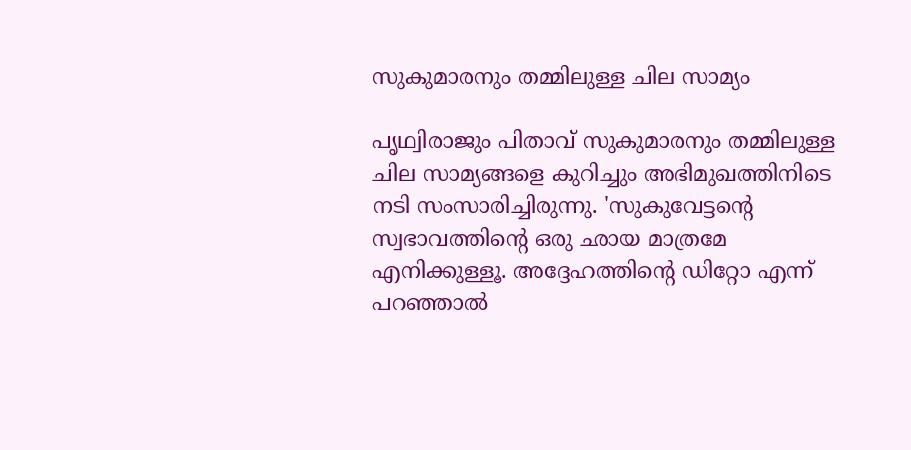സുകുമാരനും തമ്മിലുള്ള ചില സാമ്യം

പൃഥ്വിരാജും പിതാവ് സുകുമാരനും തമ്മിലുള്ള ചില സാമ്യങ്ങളെ കുറിച്ചും അഭിമുഖത്തിനിടെ നടി സംസാരിച്ചിരുന്നു. 'സുകുവേട്ടന്റെ സ്വഭാവത്തിന്റെ ഒരു ഛായ മാത്രമേ എനിക്കുള്ളൂ. അദ്ദേഹത്തിന്റെ ഡിറ്റോ എന്ന് പറഞ്ഞാല്‍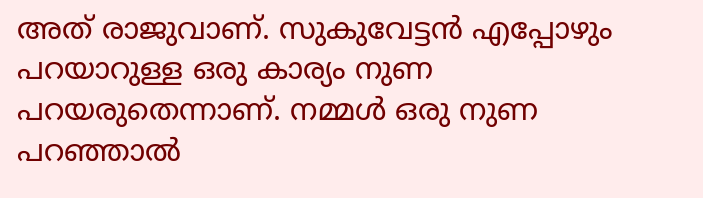അത് രാജുവാണ്. സുകുവേട്ടന്‍ എപ്പോഴും പറയാറുള്ള ഒരു കാര്യം നുണ പറയരുതെന്നാണ്. നമ്മള്‍ ഒരു നുണ പറഞ്ഞാല്‍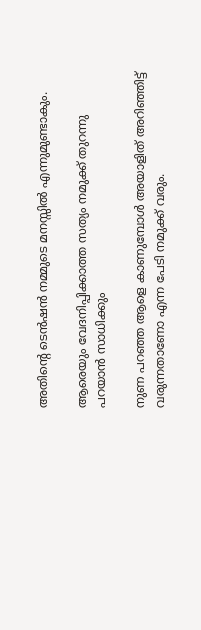അതിന്റെ ടെന്‍ഷന്‍ നമ്മുടെ മനസ്സില്‍ എന്നുമുണ്ടാകും.

ആരെയും വേദനിപ്പിക്കാത്ത സത്യം നമുക്ക് തുറന്നു പറയാന്‍ സാധിക്കും

നുണ പറഞ്ഞ ആളെ കാണുമ്പോള്‍ അയാളിത് അറിഞ്ഞിട്ട് വരുന്നതാണോ എന്ന പേടി നമുക്ക് വരും.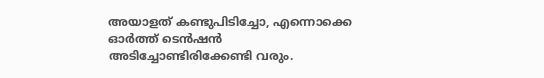അയാളത് കണ്ടുപിടിച്ചോ, എന്നൊക്കെ ഓര്‍ത്ത് ടെന്‍ഷന്‍ അടിച്ചോണ്ടിരിക്കേണ്ടി വരും.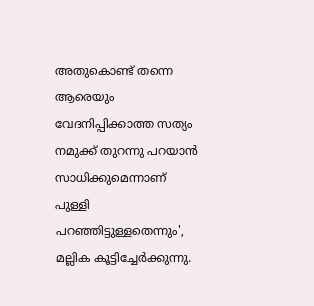അതുകൊണ്ട് തന്നെ ആരെയും വേദനിപ്പിക്കാത്ത സത്യം നമുക്ക് തുറന്നു പറയാന്‍ സാധിക്കുമെന്നാണ് പുള്ളി പറഞ്ഞിട്ടുള്ളതെന്നും', മല്ലിക കൂട്ടിച്ചേര്‍ക്കുന്നു.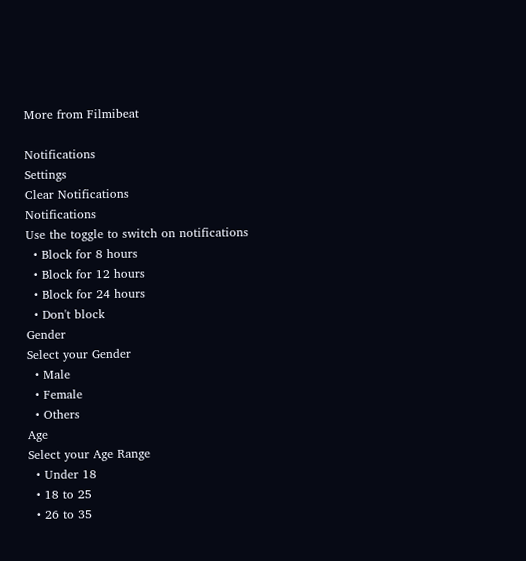More from Filmibeat

Notifications
Settings
Clear Notifications
Notifications
Use the toggle to switch on notifications
  • Block for 8 hours
  • Block for 12 hours
  • Block for 24 hours
  • Don't block
Gender
Select your Gender
  • Male
  • Female
  • Others
Age
Select your Age Range
  • Under 18
  • 18 to 25
  • 26 to 35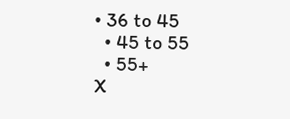• 36 to 45
  • 45 to 55
  • 55+
X